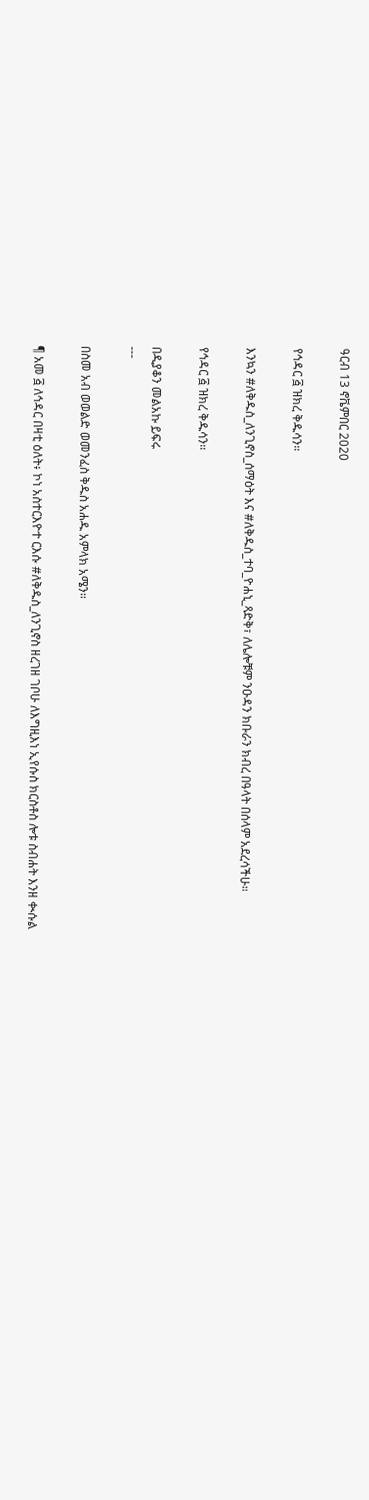ዓርብ 13 ኖቬምበር 2020

የኅዳር ፭ ዝክረ ቅዱሳን።

እንኳን #ለቅዱስ_ለንጊኖስ_ሰማዕት እና #ለቅዱስ_ተባ_ዮሐኒ_ጻድቅ፣ ለሌሎቹም ንዑዳን ክቡራን ክብረ በዓላት በሰላም አደረሳችሁ።

የኅዳር ፭ ዝክረ ቅዱሳን።

በዲያቆን መልአኩ ይፍሩ
---

በስመ አብ ወወልድ ወመንፈስ ቅዱስ አሐዱ አምላክ አሜን።

¶ አመ ፭ ለኅዳር በዛቲ ዕለት፥ ኮነ አስተርእዮተ ርእሱ #ለቅዱስ_ለንጊኖስ ዘረገዘ ገቦሁ ለእግዚእነ ኢየሱስ ክርስቶስ ሎቱ ስብሐት እንዘ ቊሱል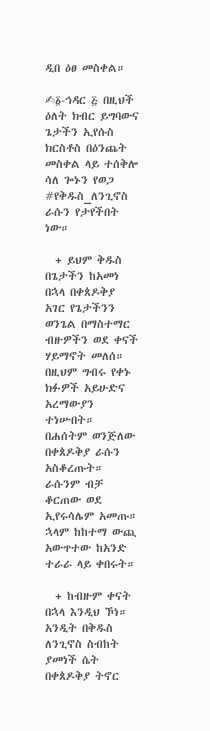ዲበ ዕፀ መስቀል።

✍፩-ኅዳር ፭ በዚህች ዕለት ክብር ይግባውና ጌታችን ኢየሱስ ክርስቶስ በዕንጨት መስቀል ላይ ተሰቅሎ ሳለ ጐኑን የወጋ #የቅዱስ_ለንጊኖስ ራሱን የታየችበት ነው።

  + ይህም ቅዱስ በጌታችን ከአመነ በኋላ በቀጰዶቅያ አገር የጌታችንን ወንጌል በማስተማር ብዙዎችን ወደ ቀናች ሃይማኖት መለሰ። በዚህም ግብሩ የቀኑ ክፉዎች አይሁድና አረማውያን ተነሡበት። በሐሰትም ወንጅለው በቀጰዶቅያ ራሱን አስቆረጡት። ራሱንም ብቻ ቆርጠው ወደ ኢየሩሳሌም አመጡ። ኋላም ከከተማ ውጪ አውጥተው ከአንድ ተራራ ላይ ቀበሩት።

  + ከብዙም ቀናት በኋላ እንዲህ ኾነ። አንዲት በቅዱስ ለንጊኖስ ስብከት ያመነች ሴት በቀጰዶቅያ ትኖር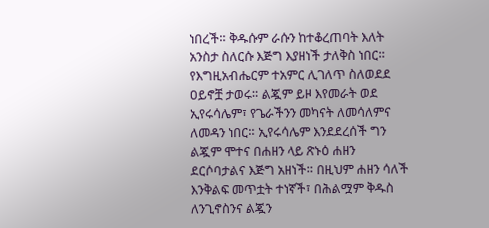ነበረች። ቅዱሱም ራሱን ከተቆረጠባት እለት አንስታ ስለርሱ እጅግ እያዘነች ታለቅስ ነበር። የእግዚአብሔርም ተአምር ሊገለጥ ስለወደደ ዐይኖቿ ታወሩ። ልጇም ይዞ እየመራት ወደ ኢየሩሳሌም፣ የጌራችንን መካናት ለመሳለምና ለመዳን ነበር። ኢየሩሳሌም እንደደረሰች ግን ልጇም ሞተና በሐዘን ላይ ጽኑዕ ሐዘን ደርሶባታልና እጅግ አዘነች። በዚህም ሐዘን ሳለች እንቅልፍ መጥቷት ተነኛች፣ በሕልሟም ቅዱስ ለንጊኖስንና ልጇን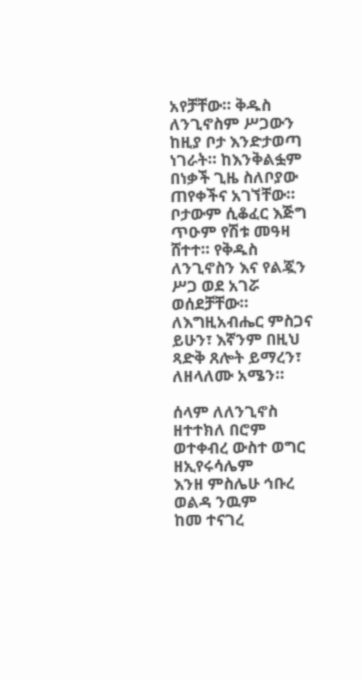አየቻቸው። ቅዱስ ለንጊኖስም ሥጋውን ከዚያ ቦታ እንድታወጣ ነገራት። ከእንቅልፏም በነቃች ጊዜ ስለቦያው ጠየቀችና አገኘቸው። ቦታውም ሲቆፈር እጅግ ጥዑም የሽቱ መዓዛ ሸተተ። የቅዱስ ለንጊኖስን እና የልጇን ሥጋ ወደ አገሯ ወሰደቻቸው። ለእግዚአብሔር ምስጋና ይሁን፣ እኛንም በዚህ ጻድቅ ጸሎት ይማረን፣ ለዘላለሙ አሜን።

ሰላም ለለንጊኖስ ዘተተክለ በሮም
ወተቀብረ ውስተ ወግር ዘኢየሩሳሌም
እንዘ ምስሌሁ ኅቡረ ወልዳ ንዉም
ከመ ተናገረ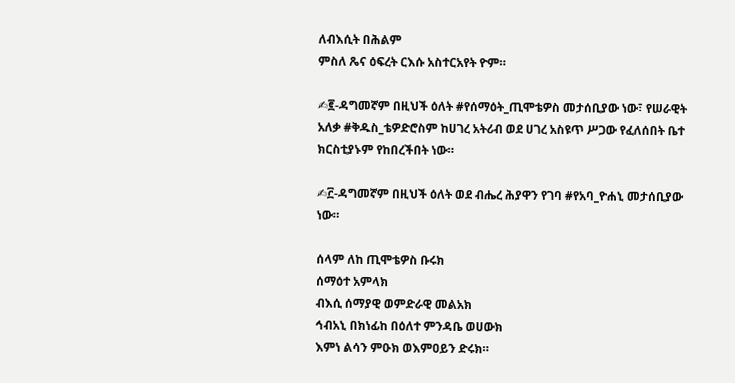ለብእሲት በሕልም
ምስለ ጼና ዕፍረት ርእሱ አስተርአየት ዮም።

✍፪-ዳግመኛም በዚህች ዕለት #የሰማዕት_ጢሞቴዎስ መታሰቢያው ነው፣ የሠራዊት አለቃ #ቅዱስ_ቴዎድሮስም ከሀገረ አትሪብ ወደ ሀገረ አስዩጥ ሥጋው የፈለሰበት ቤተ ክርስቲያኑም የከበረችበት ነው።

✍፫-ዳግመኛም በዚህች ዕለት ወደ ብሔረ ሕያዋን የገባ #የአባ_ዮሐኒ መታሰቢያው ነው።

ሰላም ለከ ጢሞቴዎስ ቡሩክ
ሰማዕተ አምላክ
ብእሲ ሰማያዊ ወምድራዊ መልአክ
ኅብአኒ በክነፊከ በዕለተ ምንዳቤ ወሀውክ
እምነ ልሳን ምዑክ ወእምዐይን ድሩክ።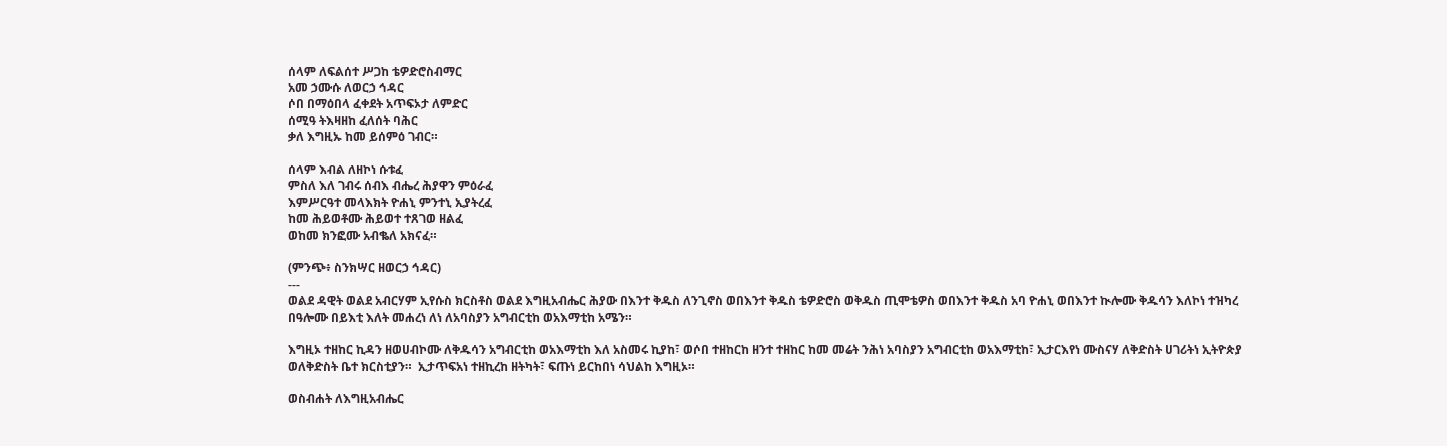ሰላም ለፍልሰተ ሥጋከ ቴዎድሮስብማር
አመ ኃሙሱ ለወርኃ ኅዳር
ሶበ በማዕበላ ፈቀደት አጥፍኦታ ለምድር
ሰሚዓ ትእዛዘከ ፈለሰት ባሕር
ቃለ እግዚኡ ከመ ይሰምዕ ገብር።

ሰላም እብል ለዘኮነ ሱቱፈ
ምስለ እለ ገብሩ ሰብእ ብሔረ ሕያዋን ምዕራፈ
እምሥርዓተ መላእክት ዮሐኒ ምንተኒ ኢያትረፈ
ከመ ሕይወቶሙ ሕይወተ ተጸገወ ዘልፈ
ወከመ ክንፎሙ አብቈለ አክናፈ።

(ምንጭ፥ ስንክሣር ዘወርኃ ኅዳር)
---
ወልደ ዳዊት ወልደ አብርሃም ኢየሱስ ክርስቶስ ወልደ እግዚአብሔር ሕያው በእንተ ቅዱስ ለንጊኖስ ወበእንተ ቅዱስ ቴዎድሮስ ወቅዱስ ጢሞቴዎስ ወበእንተ ቅዱስ አባ ዮሐኒ ወበእንተ ኲሎሙ ቅዱሳን እለኮነ ተዝካረ በዓሎሙ በይእቲ እለት መሐረነ ለነ ለአባስያን አግብርቲከ ወአእማቲከ አሜን።

እግዚኦ ተዘከር ኪዳን ዘወሀብኮሙ ለቅዱሳን አግብርቲከ ወአእማቲከ እለ አስመሩ ኪያከ፣ ወሶበ ተዘከርከ ዘንተ ተዘከር ከመ መሬት ንሕነ አባስያን አግብርቲከ ወአእማቲከ፣ ኢታርእየነ ሙስናሃ ለቅድስት ሀገሪትነ ኢትዮጵያ ወለቅድስት ቤተ ክርስቲያን።  ኢታጥፍአነ ተዘኪረከ ዘትካት፣ ፍጡነ ይርከበነ ሳህልከ እግዚኦ።

ወስብሐት ለእግዚአብሔር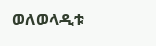ወለወላዲቱ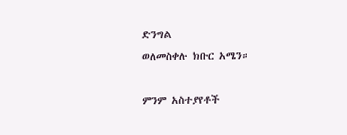ድንግል
ወለመስቀሉ ክቡር አሜን።

ምንም አስተያየቶች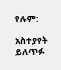የሉም:

አስተያየት ይለጥፉ